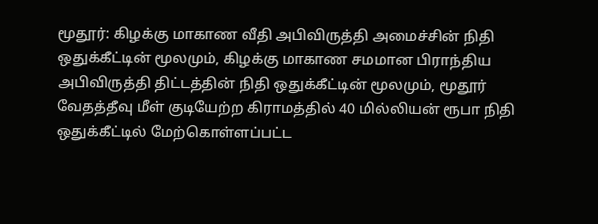மூதூர்: கிழக்கு மாகாண வீதி அபிவிருத்தி அமைச்சின் நிதி ஒதுக்கீட்டின் மூலமும், கிழக்கு மாகாண சமமான பிராந்திய அபிவிருத்தி திட்டத்தின் நிதி ஒதுக்கீட்டின் மூலமும், மூதூர் வேதத்தீவு மீள் குடியேற்ற கிராமத்தில் 40 மில்லியன் ரூபா நிதி ஒதுக்கீட்டில் மேற்கொள்ளப்பட்ட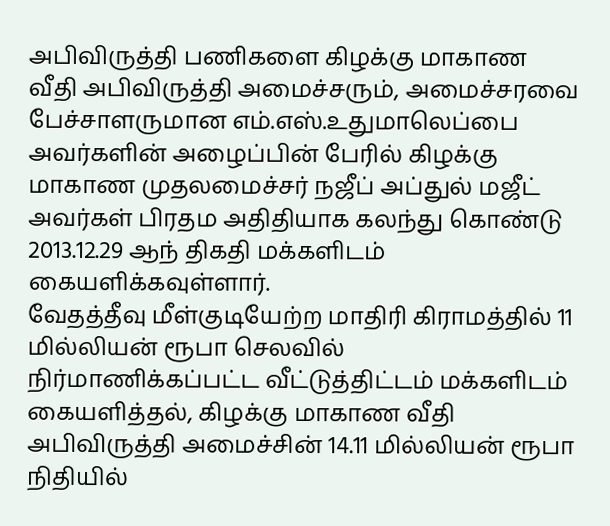அபிவிருத்தி பணிகளை கிழக்கு மாகாண வீதி அபிவிருத்தி அமைச்சரும், அமைச்சரவை பேச்சாளருமான எம்.எஸ்.உதுமாலெப்பை அவர்களின் அழைப்பின் பேரில் கிழக்கு மாகாண முதலமைச்சர் நஜீப் அப்துல் மஜீட் அவர்கள் பிரதம அதிதியாக கலந்து கொண்டு 2013.12.29 ஆந் திகதி மக்களிடம் கையளிக்கவுள்ளார்.
வேதத்தீவு மீள்குடியேற்ற மாதிரி கிராமத்தில் 11 மில்லியன் ரூபா செலவில் நிர்மாணிக்கப்பட்ட வீட்டுத்திட்டம் மக்களிடம் கையளித்தல், கிழக்கு மாகாண வீதி அபிவிருத்தி அமைச்சின் 14.11 மில்லியன் ரூபா நிதியில்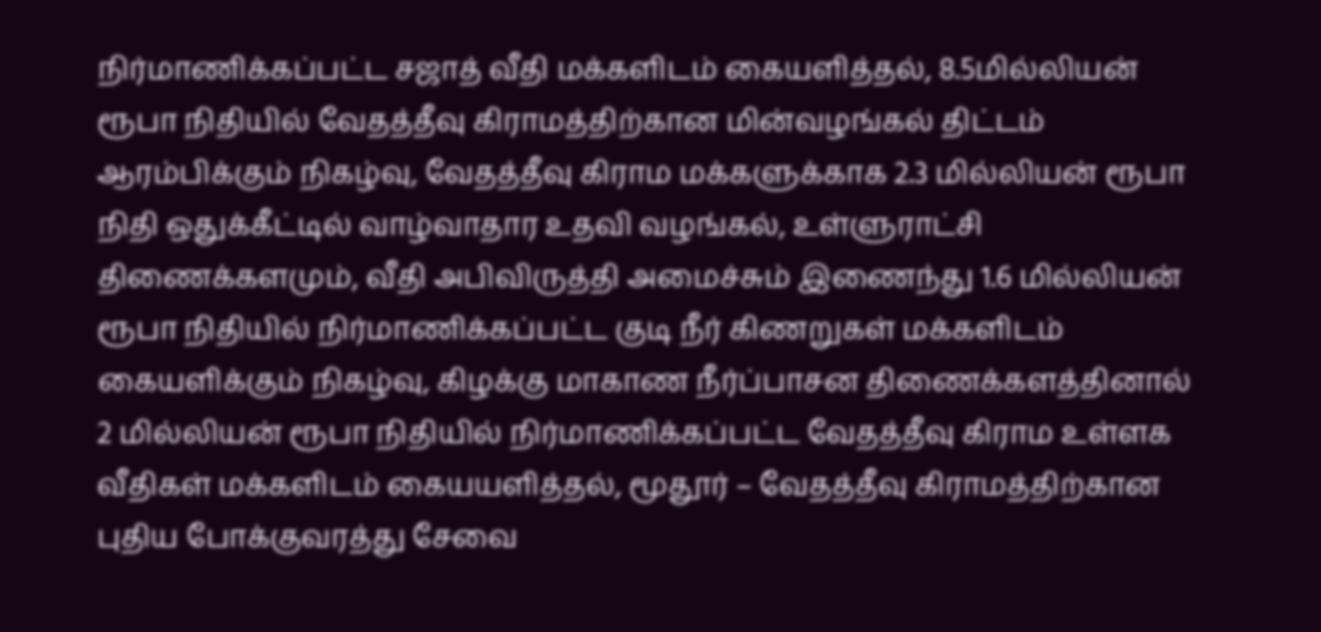நிர்மாணிக்கப்பட்ட சஜாத் வீதி மக்களிடம் கையளித்தல், 8.5மில்லியன் ரூபா நிதியில் வேதத்தீவு கிராமத்திற்கான மின்வழங்கல் திட்டம் ஆரம்பிக்கும் நிகழ்வு, வேதத்தீவு கிராம மக்களுக்காக 2.3 மில்லியன் ரூபா நிதி ஒதுக்கீட்டில் வாழ்வாதார உதவி வழங்கல், உள்ளுராட்சி திணைக்களமும், வீதி அபிவிருத்தி அமைச்சும் இணைந்து 1.6 மில்லியன் ரூபா நிதியில் நிர்மாணிக்கப்பட்ட குடி நீர் கிணறுகள் மக்களிடம் கையளிக்கும் நிகழ்வு, கிழக்கு மாகாண நீர்ப்பாசன திணைக்களத்தினால் 2 மில்லியன் ரூபா நிதியில் நிர்மாணிக்கப்பட்ட வேதத்தீவு கிராம உள்ளக வீதிகள் மக்களிடம் கையயளித்தல், மூதூர் – வேதத்தீவு கிராமத்திற்கான புதிய போக்குவரத்து சேவை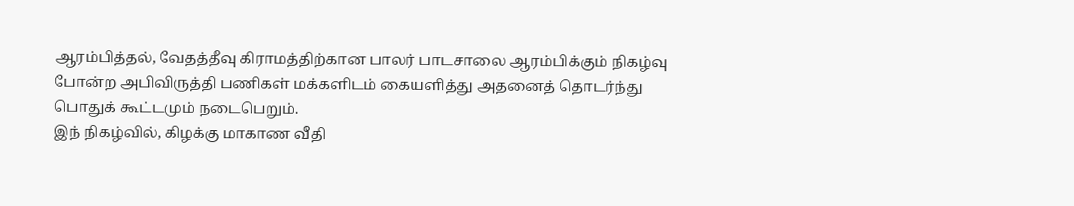ஆரம்பித்தல், வேதத்தீவு கிராமத்திற்கான பாலர் பாடசாலை ஆரம்பிக்கும் நிகழ்வு போன்ற அபிவிருத்தி பணிகள் மக்களிடம் கையளித்து அதனைத் தொடர்ந்து பொதுக் கூட்டமும் நடைபெறும்.
இந் நிகழ்வில், கிழக்கு மாகாண வீதி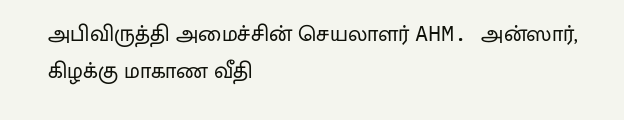அபிவிருத்தி அமைச்சின் செயலாளர் AHM. அன்ஸார், கிழக்கு மாகாண வீதி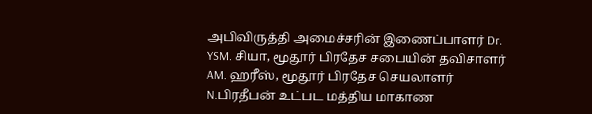அபிவிருத்தி அமைச்சரின் இணைப்பாளர் Dr. YSM. சியா, மூதூர் பிரதேச சபையின் தவிசாளர் AM. ஹரீஸ், மூதூர் பிரதேச செயலாளர் N.பிரதீபன் உட்பட மத்திய மாகாண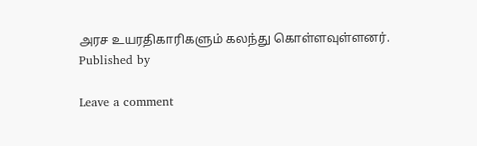அரச உயரதிகாரிகளும் கலந்து கொள்ளவுள்ளனர்.
Published by

Leave a comment